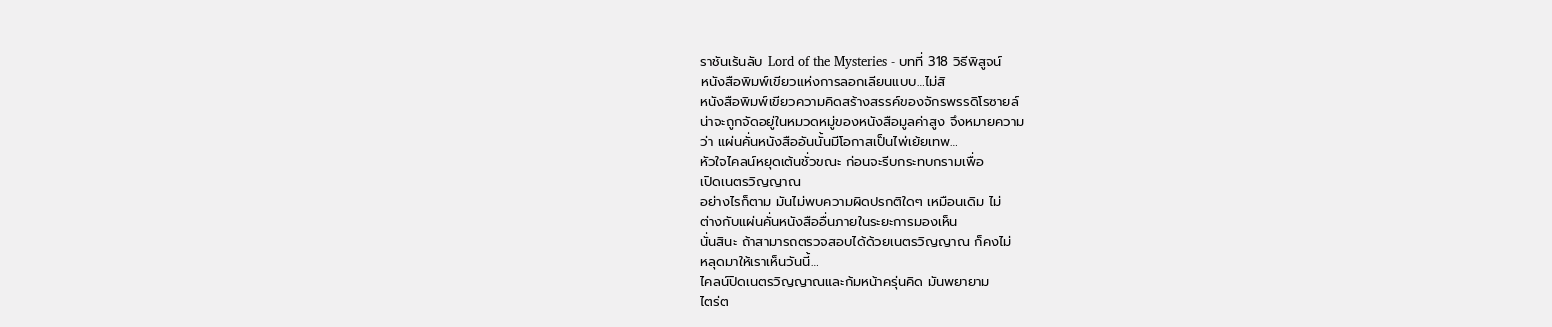ราชันเร้นลับ Lord of the Mysteries - บทที่ 318 วิธีพิสูจน์
หนังสือพิมพ์เขียวแห่งการลอกเลียนแบบ…ไม่สิ
หนังสือพิมพ์เขียวความคิดสร้างสรรค์ของจักรพรรดิโรซายล์
น่าจะถูกจัดอยู่ในหมวดหมู่ของหนังสือมูลค่าสูง จึงหมายความ
ว่า แผ่นคั่นหนังสืออันนั้นมีโอกาสเป็นไพ่เย้ยเทพ…
หัวใจไคลน์หยุดเต้นชั่วขณะ ก่อนจะรีบกระทบกรามเพื่อ
เปิดเนตรวิญญาณ
อย่างไรก็ตาม มันไม่พบความผิดปรกติใดๆ เหมือนเดิม ไม่
ต่างกับแผ่นคั่นหนังสืออื่นภายในระยะการมองเห็น
นั่นสินะ ถ้าสามารถตรวจสอบได้ด้วยเนตรวิญญาณ ก็คงไม่
หลุดมาให้เราเห็นวันนี้…
ไคลน์ปิดเนตรวิญญาณและก้มหน้าครุ่นคิด มันพยายาม
ไตร่ต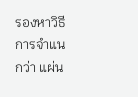รองหาวิธีการจำแนกว่า แผ่น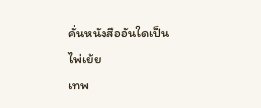คั่นหนังสืออันใดเป็นไพ่เย้ย
เทพ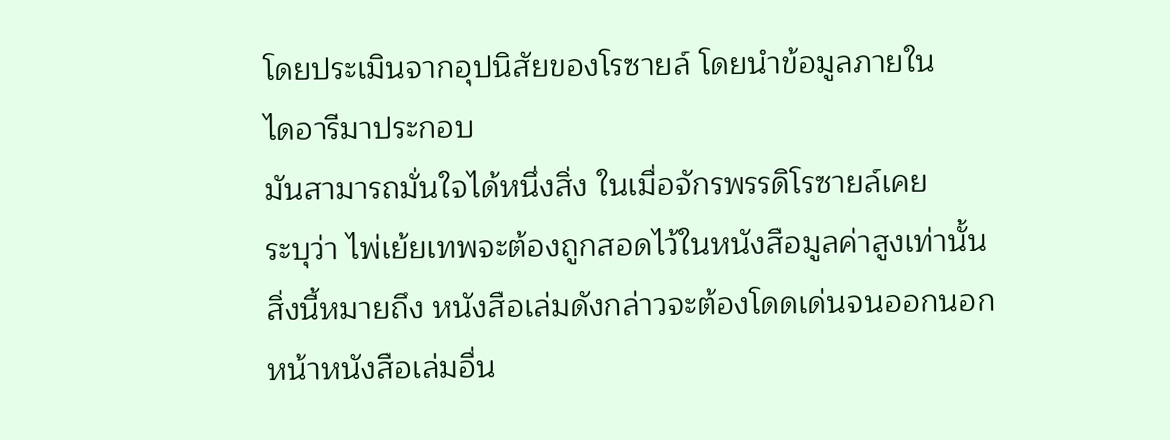โดยประเมินจากอุปนิสัยของโรซายล์ โดยนำข้อมูลภายใน
ไดอารีมาประกอบ
มันสามารถมั่นใจได้หนึ่งสิ่ง ในเมื่อจักรพรรดิโรซายล์เคย
ระบุว่า ไพ่เย้ยเทพจะต้องถูกสอดไว้ในหนังสือมูลค่าสูงเท่านั้น
สิ่งนี้หมายถึง หนังสือเล่มดังกล่าวจะต้องโดดเด่นจนออกนอก
หน้าหนังสือเล่มอื่น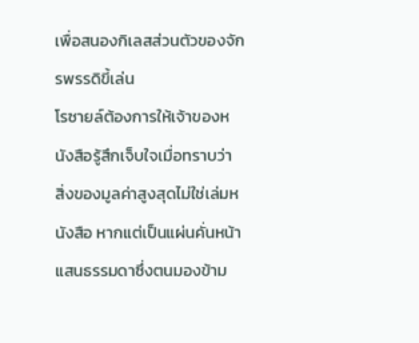เพื่อสนองกิเลสส่วนตัวของจักรพรรดิขี้เล่น
โรซายล์ต้องการให้เจ้าของหนังสือรู้สึกเจ็บใจเมื่อทราบว่า
สิ่งของมูลค่าสูงสุดไม่ใช่เล่มหนังสือ หากแต่เป็นแผ่นคั่นหน้า
แสนธรรมดาซึ่งตนมองข้าม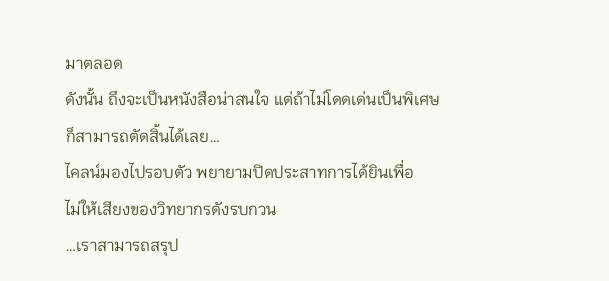มาตลอด
ดังนั้น ถึงจะเป็นหนังสือน่าสนใจ แต่ถ้าไม่โดดเด่นเป็นพิเศษ
ก็สามารถตัดสิ้นได้เลย…
ไคลน์มองไปรอบตัว พยายามปิดประสาทการได้ยินเพื่อ
ไม่ให้เสียงของวิทยากรดังรบกวน
…เราสามารถสรุป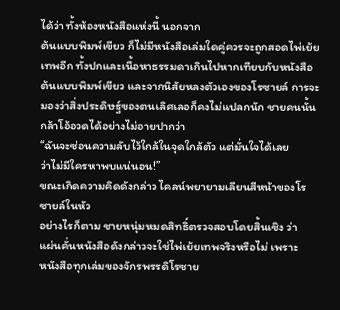ได้ว่า ทั้งห้องหนังสือแห่งนี้ นอกจาก
ต้นแบบพิมพ์เขียว ก็ไม่มีหนังสือเล่มใดคู่ควรจะถูกสอดไพ่เย้ย
เทพอีก ทั้งปกและเนื้อหาธรรมดาเกินไปหากเทียบกับหนังสือ
ต้นแบบพิมพ์เขียว และจากนิสัยหลงตัวเองของโรซายล์ การจะ
มองว่าสิ่งประดิษฐ์ของตนเลิศเลอก็คงไม่แปลกนัก ชายคนนั้น
กล้าโอ้อวดได้อย่างไม่อายปากว่า
“ฉันจะซ่อนความลับไว้ใกล้ในจุดใกล้ตัว แต่มั่นใจได้เลย
ว่าไม่มีใครหาพบแน่นอน!”
ขณะเกิดความคิดดังกล่าว ไคลน์พยายามเลียนสีหน้าของโร
ซายล์ในหัว
อย่างไรก็ตาม ชายหนุ่มหมดสิทธิ์ตรวจสอบโดยสิ้นเชิง ว่า
แผ่นคั่นหนังสือดังกล่าวจะใช่ไพ่เย้ยเทพจริงหรือไม่ เพราะ
หนังสือทุกเล่มของจักรพรรดิโรซาย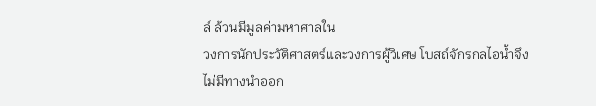ล์ ล้วนมีมูลค่ามหาศาลใน
วงการนักประวัติศาสตร์และวงการผู้วิเศษ โบสถ์จักรกลไอน้ำจึง
ไม่มีทางนำออก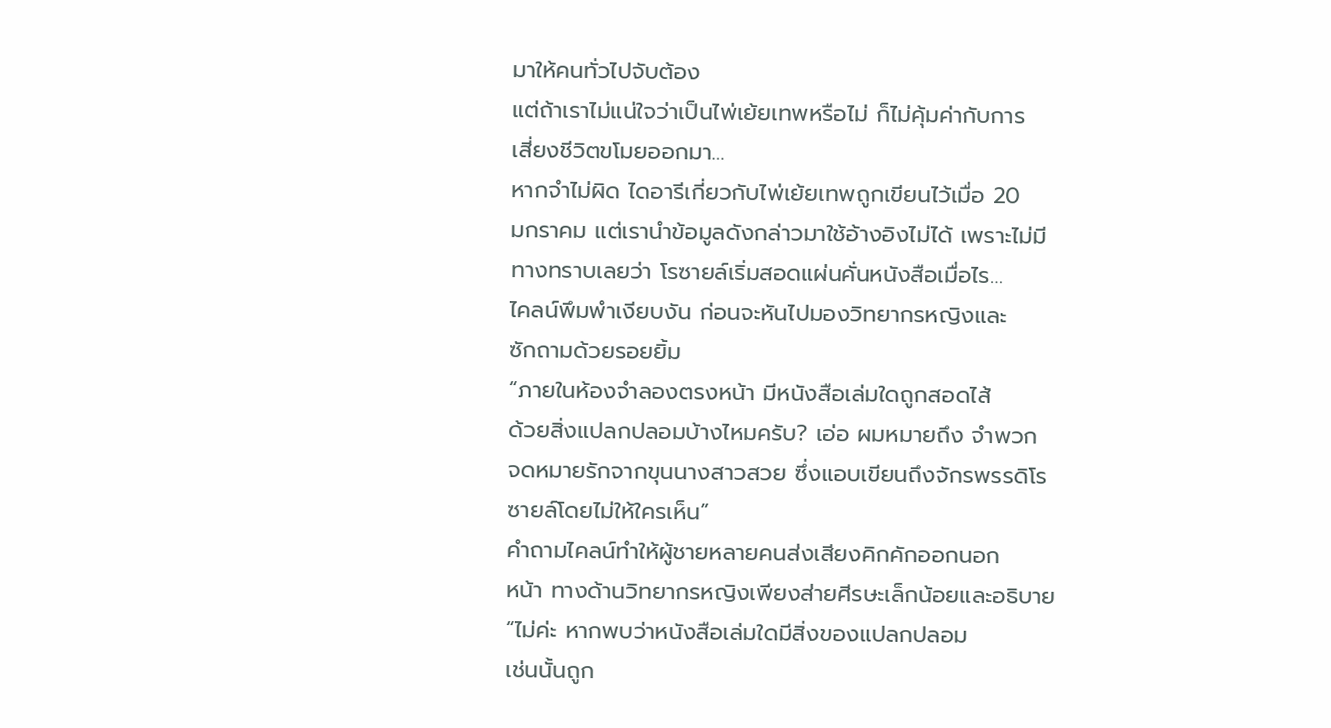มาให้คนทั่วไปจับต้อง
แต่ถ้าเราไม่แน่ใจว่าเป็นไพ่เย้ยเทพหรือไม่ ก็ไม่คุ้มค่ากับการ
เสี่ยงชีวิตขโมยออกมา…
หากจำไม่ผิด ไดอารีเกี่ยวกับไพ่เย้ยเทพถูกเขียนไว้เมื่อ 20
มกราคม แต่เรานำข้อมูลดังกล่าวมาใช้อ้างอิงไม่ได้ เพราะไม่มี
ทางทราบเลยว่า โรซายล์เริ่มสอดแผ่นคั่นหนังสือเมื่อไร…
ไคลน์พึมพำเงียบงัน ก่อนจะหันไปมองวิทยากรหญิงและ
ซักถามด้วยรอยยิ้ม
“ภายในห้องจำลองตรงหน้า มีหนังสือเล่มใดถูกสอดไส้
ด้วยสิ่งแปลกปลอมบ้างไหมครับ? เอ่อ ผมหมายถึง จำพวก
จดหมายรักจากขุนนางสาวสวย ซึ่งแอบเขียนถึงจักรพรรดิโร
ซายล์โดยไม่ให้ใครเห็น”
คำถามไคลน์ทำให้ผู้ชายหลายคนส่งเสียงคิกคักออกนอก
หน้า ทางด้านวิทยากรหญิงเพียงส่ายศีรษะเล็กน้อยและอธิบาย
“ไม่ค่ะ หากพบว่าหนังสือเล่มใดมีสิ่งของแปลกปลอม
เช่นนั้นถูก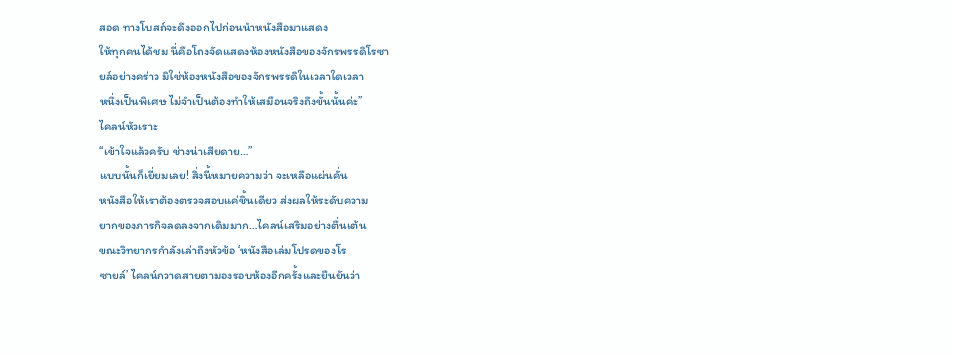สอด ทางโบสถ์จะดึงออกไปก่อนนำหนังสือมาแสดง
ให้ทุกคนได้ชม นี่คือโถงจัดแสดงห้องหนังสือของจักรพรรดิโรซา
ยล์อย่างคร่าว มิใช่ห้องหนังสือของจักรพรรดิในเวลาใดเวลา
หนึ่งเป็นพิเศษ ไม่จำเป็นต้องทำให้เสมือนจริงถึงขั้นนั้นค่ะ”
ไคลน์หัวเราะ
“เข้าใจแล้วครับ ช่างน่าเสียดาย…”
แบบนั้นก็เยี่ยมเลย! สิ่งนี้หมายความว่า จะเหลือแผ่นคั่น
หนังสือให้เราต้องตรวจสอบแค่ชิ้นเดียว ส่งผลให้ระดับความ
ยากของภารกิจลดลงจากเดิมมาก…ไคลน์เสริมอย่างตื่นเต้น
ขณะวิทยากรกำลังเล่าถึงหัวข้อ ‘หนังสือเล่มโปรดของโร
ซายล์’ ไคลน์กวาดสายตามองรอบห้องอีกครั้งและยืนยันว่า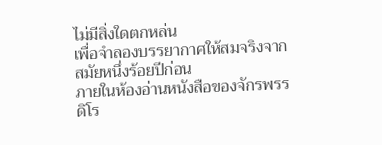ไม่มีสิ่งใดตกหล่น
เพื่อจำลองบรรยากาศให้สมจริงจากสมัยหนึ่งร้อยปีก่อน
ภายในห้องอ่านหนังสือของจักรพรรดิโร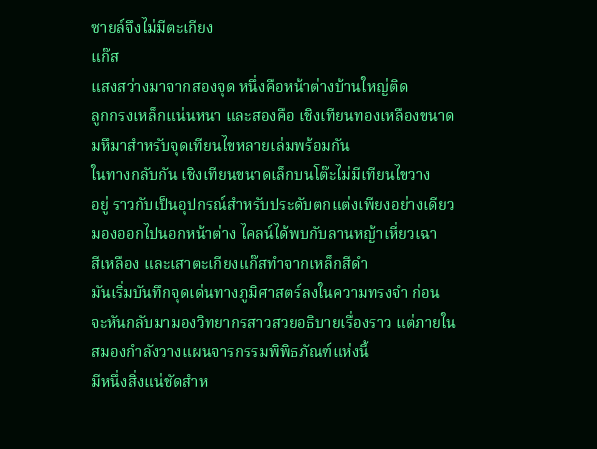ซายล์จึงไม่มีตะเกียง
แก๊ส
แสงสว่างมาจากสองจุด หนึ่งคือหน้าต่างบ้านใหญ่ติด
ลูกกรงเหล็กแน่นหนา และสองคือ เชิงเทียนทองเหลืองขนาด
มหึมาสำหรับจุดเทียนไขหลายเล่มพร้อมกัน
ในทางกลับกัน เชิงเทียนขนาดเล็กบนโต๊ะไม่มีเทียนไขวาง
อยู่ ราวกับเป็นอุปกรณ์สำหรับประดับตกแต่งเพียงอย่างเดียว
มองออกไปนอกหน้าต่าง ไคลน์ได้พบกับลานหญ้าเหี่ยวเฉา
สีเหลือง และเสาตะเกียงแก๊สทำจากเหล็กสีดำ
มันเริ่มบันทึกจุดเด่นทางภูมิศาสตร์ลงในความทรงจำ ก่อน
จะหันกลับมามองวิทยากรสาวสวยอธิบายเรื่องราว แต่ภายใน
สมองกำลังวางแผนจารกรรมพิพิธภัณฑ์แห่งนี้
มีหนึ่งสิ่งแน่ชัดสำห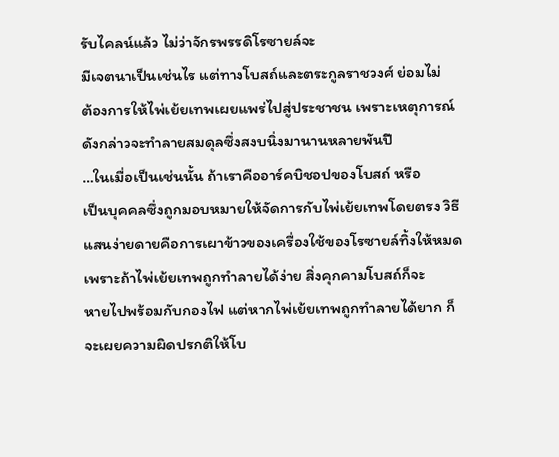รับไคลน์แล้ว ไม่ว่าจักรพรรดิโรซายล์จะ
มีเจตนาเป็นเช่นไร แต่ทางโบสถ์และตระกูลราชวงศ์ ย่อมไม่
ต้องการให้ไพ่เย้ยเทพเผยแพร่ไปสู่ประชาชน เพราะเหตุการณ์
ดังกล่าวจะทำลายสมดุลซึ่งสงบนิ่งมานานหลายพันปี
…ในเมื่อเป็นเช่นนั้น ถ้าเราคืออาร์คบิชอปของโบสถ์ หรือ
เป็นบุคคลซึ่งถูกมอบหมายให้จัดการกับไพ่เย้ยเทพโดยตรง วิธี
แสนง่ายดายคือการเผาข้าวของเครื่องใช้ของโรซายล์ทิ้งให้หมด
เพราะถ้าไพ่เย้ยเทพถูกทำลายได้ง่าย สิ่งคุกคามโบสถ์ก็จะ
หายไปพร้อมกับกองไฟ แต่หากไพ่เย้ยเทพถูกทำลายได้ยาก ก็
จะเผยความผิดปรกติให้โบ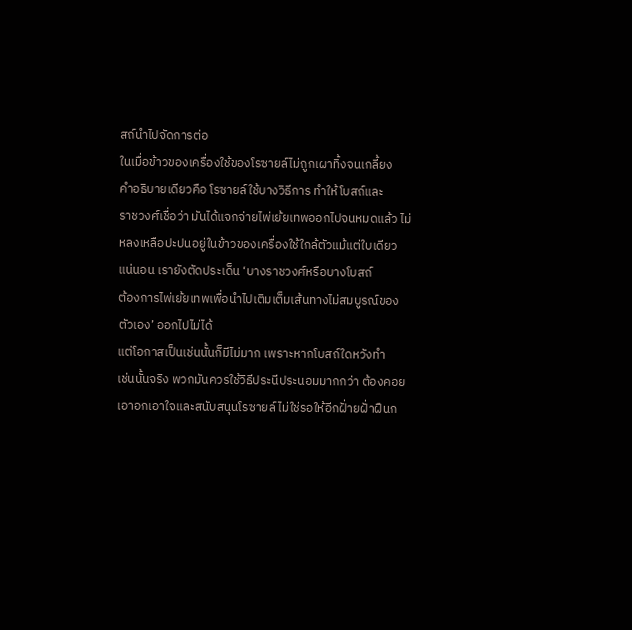สถ์นำไปจัดการต่อ
ในเมื่อข้าวของเครื่องใช้ของโรซายล์ไม่ถูกเผาทิ้งจนเกลี้ยง
คำอธิบายเดียวคือ โรซายล์ใช้บางวิธีการ ทำให้โบสถ์และ
ราชวงศ์เชื่อว่า มันได้แจกจ่ายไพ่เย้ยเทพออกไปจนหมดแล้ว ไม่
หลงเหลือปะปนอยู่ในข้าวของเครื่องใช้ใกล้ตัวแม้แต่ใบเดียว
แน่นอน เรายังตัดประเด็น ‘บางราชวงศ์หรือบางโบสถ์
ต้องการไพ่เย้ยเทพเพื่อนำไปเติมเต็มเส้นทางไม่สมบูรณ์ของ
ตัวเอง’ ออกไปไม่ได้
แต่โอกาสเป็นเช่นนั้นก็มีไม่มาก เพราะหากโบสถ์ใดหวังทำ
เช่นนั้นจริง พวกมันควรใช้วิธีประนีประนอมมากกว่า ต้องคอย
เอาอกเอาใจและสนับสนุนโรซายล์ ไม่ใช่รอให้อีกฝั่ายฝั่าฝืนก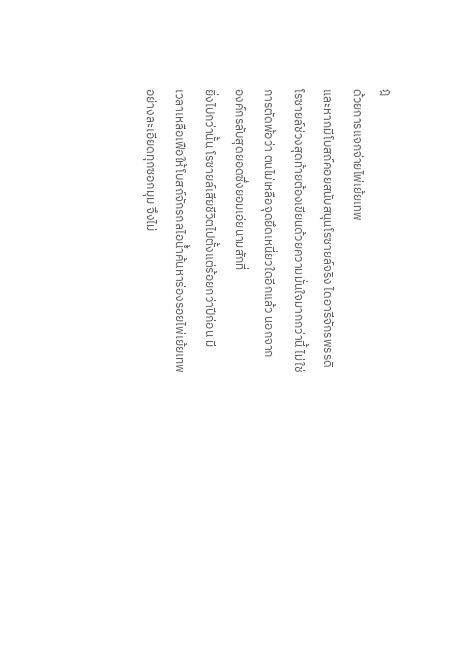ฎ
ด้วยการแจกจ่ายไพ่เย้ยเทพ
และหากมีโบสถ์คอยสนับสนุนโรซายล์จริง ไดอารีจักรพรรดิ
โรซายล์ช่วงสุดท้ายต้องเขียนด้วยความมั่นใจมากกว่านี้ ไม่ใช่
การตัดพ้อว่า ตนไม่เหลือจุดยึดเหนี่ยวใดอีกแล้ว นอกจาก
องค์กรลับสุดยอดซึ่งยอมเอ่ยนามสักที่
ยิ่งไปกว่านั้น โรซายล์เสียชีวิตไปตั้งแต่ร้อยกว่าปีก่อน มี
เวลาเหลือเฟือให้โบสถ์จักรกลไอน้ำค้นหาร่องรอยไพ่เย้ยเทพ
อย่างละเอียดทุกซอกมุม จึงไม่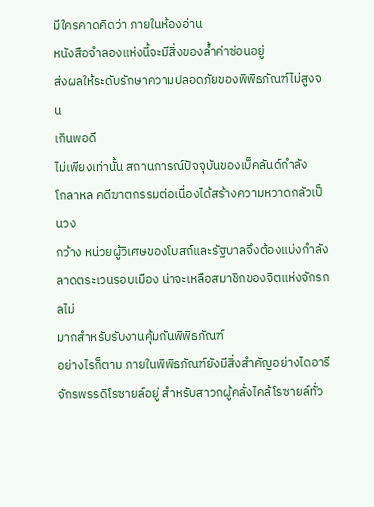มีใครคาดคิดว่า ภายในห้องอ่าน
หนังสือจำลองแห่งนี้จะมีสิ่งของล้ำค่าซ่อนอยู่
ส่งผลให้ระดับรักษาความปลอดภัยของพิพิธภัณฑ์ไม่สูงจน
เกินพอดี
ไม่เพียงเท่านั้น สถานการณ์ปัจจุบันของเบ็คลันด์กำลัง
โกลาหล คดีฆาตกรรมต่อเนื่องได้สร้างความหวาดกลัวเป็นวง
กว้าง หน่วยผู้วิเศษของโบสถ์และรัฐบาลจึงต้องแบ่งกำลัง
ลาดตระเวนรอบเมือง น่าจะเหลือสมาชิกของจิตแห่งจักรกลไม่
มากสำหรับรับงานคุ้มกันพิพิธภัณฑ์
อย่างไรก็ตาม ภายในพิพิธภัณฑ์ยังมีสิ่งสำคัญอย่างไดอารี
จักรพรรดิโรซายล์อยู่ สำหรับสาวกผู้คลั่งไคล้โรซายล์ทั่ว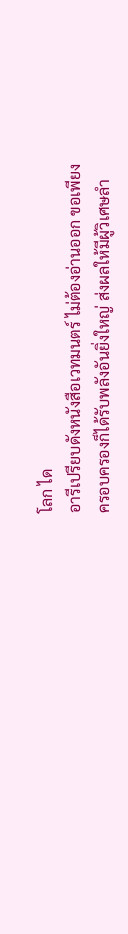โลก ได
อารีเปรียบดังหนังสือเวทมนตร์ ไม่ต้องอ่านออก ขอเพียง
ครอบครองก็ได้รับพลังอันยิ่งใหญ่ ส่งผลให้มีผู้วิเศษลำ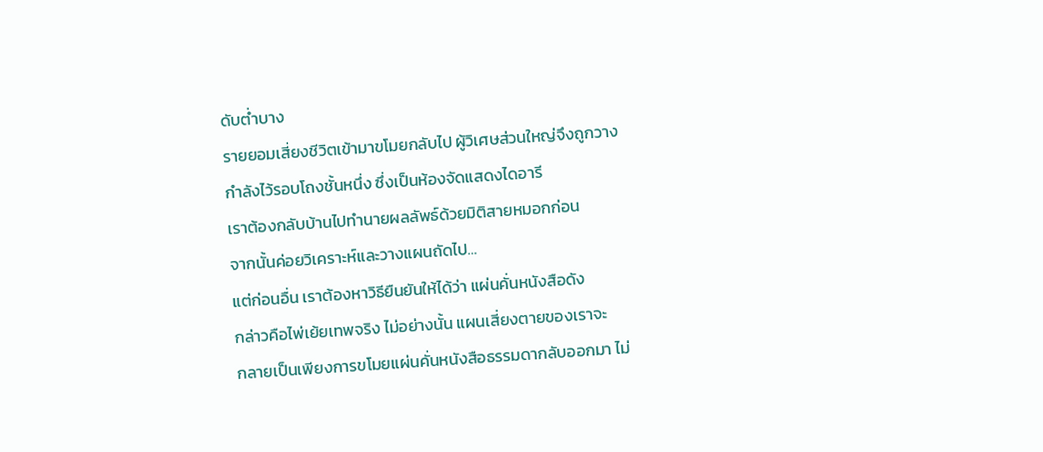ดับต่ำบาง
รายยอมเสี่ยงชีวิตเข้ามาขโมยกลับไป ผู้วิเศษส่วนใหญ่จึงถูกวาง
กำลังไว้รอบโถงชั้นหนึ่ง ซึ่งเป็นห้องจัดแสดงไดอารี
เราต้องกลับบ้านไปทำนายผลลัพธ์ด้วยมิติสายหมอกก่อน
จากนั้นค่อยวิเคราะห์และวางแผนถัดไป…
แต่ก่อนอื่น เราต้องหาวิธียืนยันให้ได้ว่า แผ่นคั่นหนังสือดัง
กล่าวคือไพ่เย้ยเทพจริง ไม่อย่างนั้น แผนเสี่ยงตายของเราจะ
กลายเป็นเพียงการขโมยแผ่นคั่นหนังสือธรรมดากลับออกมา ไม่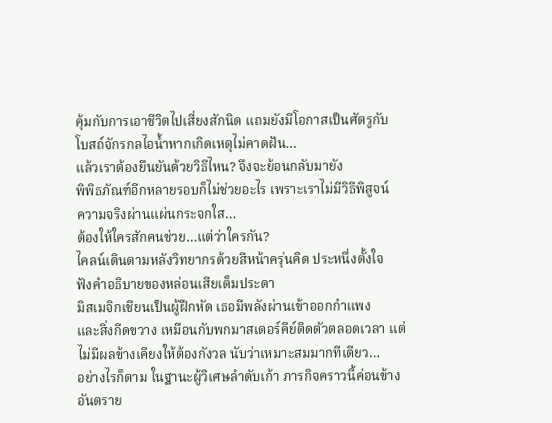คุ้มกับการเอาชีวิตไปเสี่ยงสักนิด แถมยังมีโอกาสเป็นศัตรูกับ
โบสถ์จักรกลไอน้ำหากเกิดเหตุไม่คาดฝัน…
แล้วเราต้องยืนยันด้วยวิธีไหน? จึงจะย้อนกลับมายัง
พิพิธภัณฑ์อีกหลายรอบก็ไม่ช่วยอะไร เพราะเราไม่มีวิธีพิสูจน์
ความจริงผ่านแผ่นกระจกใส…
ต้องให้ใครสักคนช่วย…แต่ว่าใครกัน?
ไคลน์เดินตามหลังวิทยากรด้วยสีหน้าครุ่นคิด ประหนึ่งตั้งใจ
ฟังคำอธิบายของหล่อนเสียเต็มประดา
มิสเมจิกเชียนเป็นผู้ฝึกหัด เธอมีพลังผ่านเข้าออกกำแพง
และสิ่งกีดขวาง เหมือนกับพกมาสเตอร์คีย์ติดตัวตลอดเวลา แต่
ไม่มีผลข้างเคียงให้ต้องกังวล นับว่าเหมาะสมมากทีเดียว…
อย่างไรก็ตาม ในฐานะผู้วิเศษลำดับเก้า ภารกิจคราวนี้ค่อนข้าง
อันตราย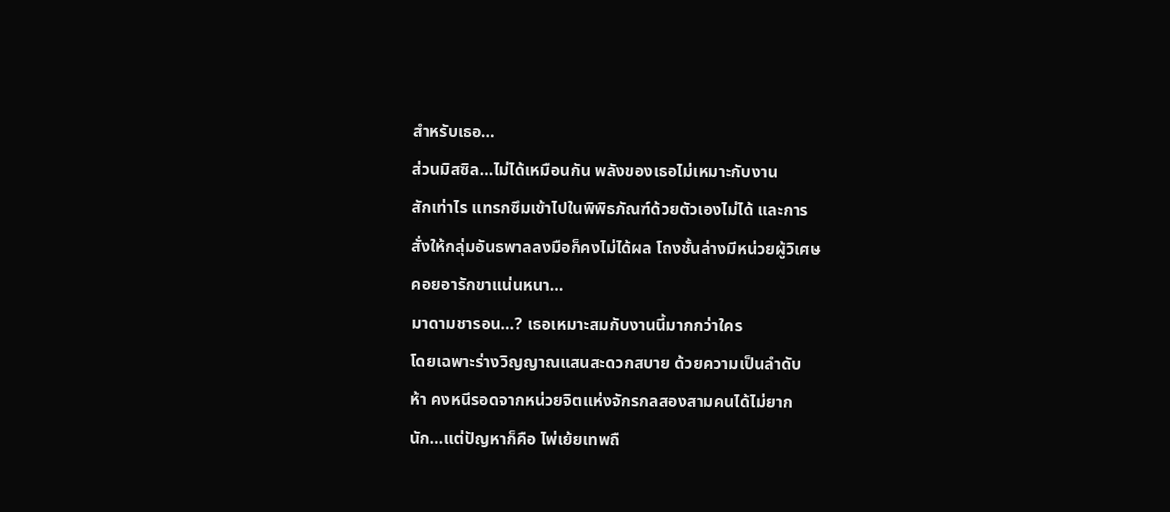สำหรับเธอ…
ส่วนมิสซิล…ไม่ได้เหมือนกัน พลังของเธอไม่เหมาะกับงาน
สักเท่าไร แทรกซึมเข้าไปในพิพิธภัณฑ์ด้วยตัวเองไม่ได้ และการ
สั่งให้กลุ่มอันธพาลลงมือก็คงไม่ได้ผล โถงชั้นล่างมีหน่วยผู้วิเศษ
คอยอารักขาแน่นหนา…
มาดามชารอน…? เธอเหมาะสมกับงานนี้มากกว่าใคร
โดยเฉพาะร่างวิญญาณแสนสะดวกสบาย ด้วยความเป็นลำดับ
ห้า คงหนีรอดจากหน่วยจิตแห่งจักรกลสองสามคนได้ไม่ยาก
นัก…แต่ปัญหาก็คือ ไพ่เย้ยเทพถื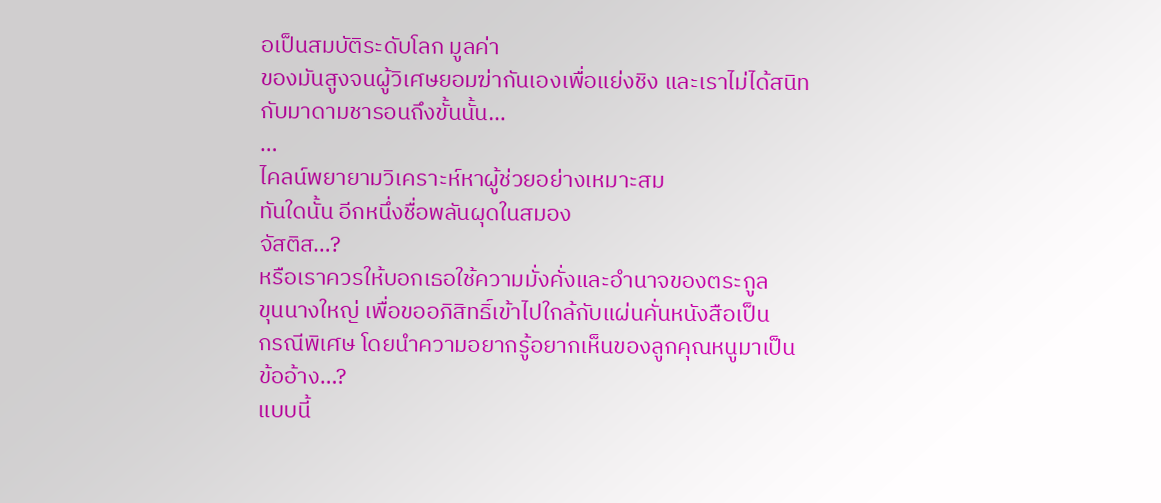อเป็นสมบัติระดับโลก มูลค่า
ของมันสูงจนผู้วิเศษยอมฆ่ากันเองเพื่อแย่งชิง และเราไม่ได้สนิท
กับมาดามชารอนถึงขั้นนั้น…
…
ไคลน์พยายามวิเคราะห์หาผู้ช่วยอย่างเหมาะสม
ทันใดนั้น อีกหนึ่งชื่อพลันผุดในสมอง
จัสติส…?
หรือเราควรให้บอกเธอใช้ความมั่งคั่งและอำนาจของตระกูล
ขุนนางใหญ่ เพื่อขออภิสิทธิ์เข้าไปใกล้กับแผ่นคั่นหนังสือเป็น
กรณีพิเศษ โดยนำความอยากรู้อยากเห็นของลูกคุณหนูมาเป็น
ข้ออ้าง…?
แบบนี้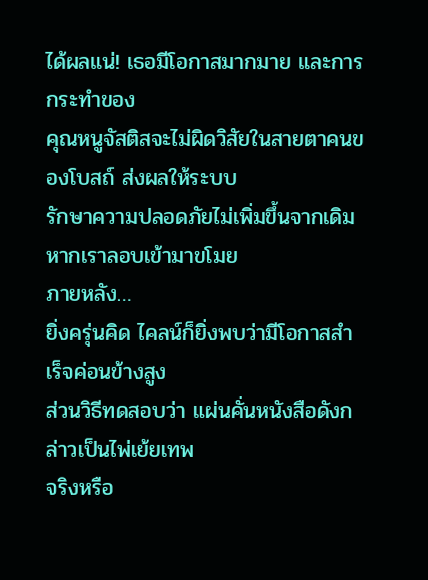ได้ผลแน่! เธอมีโอกาสมากมาย และการกระทำของ
คุณหนูจัสติสจะไม่ผิดวิสัยในสายตาคนของโบสถ์ ส่งผลให้ระบบ
รักษาความปลอดภัยไม่เพิ่มขึ้นจากเดิมหากเราลอบเข้ามาขโมย
ภายหลัง…
ยิ่งครุ่นคิด ไคลน์ก็ยิ่งพบว่ามีโอกาสสำเร็จค่อนข้างสูง
ส่วนวิธีทดสอบว่า แผ่นคั่นหนังสือดังกล่าวเป็นไพ่เย้ยเทพ
จริงหรือ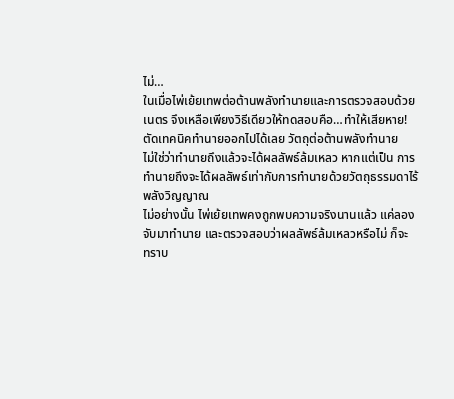ไม่…
ในเมื่อไพ่เย้ยเทพต่อต้านพลังทำนายและการตรวจสอบด้วย
เนตร จึงเหลือเพียงวิธีเดียวให้ทดสอบคือ…ทำให้เสียหาย!
ตัดเทคนิคทำนายออกไปได้เลย วัตถุต่อต้านพลังทำนาย
ไม่ใช่ว่าทำนายถึงแล้วจะได้ผลลัพธ์ล้มเหลว หากแต่เป็น การ
ทำนายถึงจะได้ผลลัพธ์เท่ากับการทำนายด้วยวัตถุธรรมดาไร้
พลังวิญญาณ
ไม่อย่างนั้น ไพ่เย้ยเทพคงถูกพบความจริงนานแล้ว แค่ลอง
จับมาทำนาย และตรวจสอบว่าผลลัพธ์ล้มเหลวหรือไม่ ก็จะ
ทราบ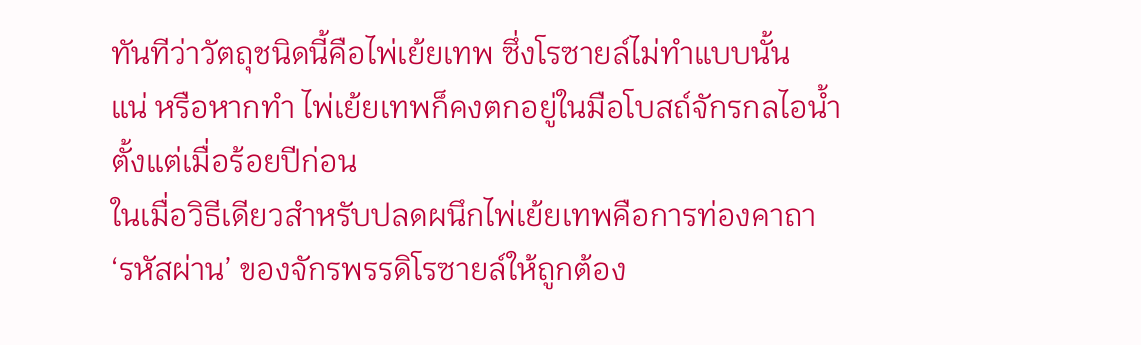ทันทีว่าวัตถุชนิดนี้คือไพ่เย้ยเทพ ซึ่งโรซายล์ไม่ทำแบบนั้น
แน่ หรือหากทำ ไพ่เย้ยเทพก็คงตกอยู่ในมือโบสถ์จักรกลไอน้ำ
ตั้งแต่เมื่อร้อยปีก่อน
ในเมื่อวิธีเดียวสำหรับปลดผนึกไพ่เย้ยเทพคือการท่องคาถา
‘รหัสผ่าน’ ของจักรพรรดิโรซายล์ให้ถูกต้อง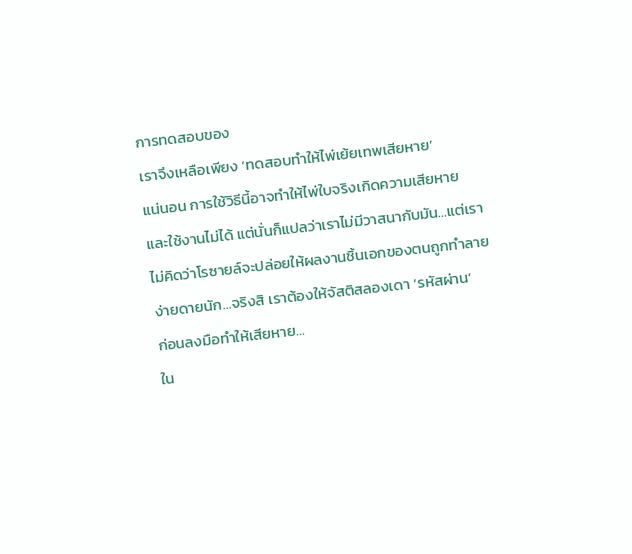การทดสอบของ
เราจึงเหลือเพียง ‘ทดสอบทำให้ไพ่เย้ยเทพเสียหาย’
แน่นอน การใช้วิธีนี้อาจทำให้ไพ่ใบจริงเกิดความเสียหาย
และใช้งานไม่ได้ แต่นั่นก็แปลว่าเราไม่มีวาสนากับมัน…แต่เรา
ไม่คิดว่าโรซายล์จะปล่อยให้ผลงานชิ้นเอกของตนถูกทำลาย
ง่ายดายนัก…จริงสิ เราต้องให้จัสติสลองเดา ‘รหัสผ่าน’
ก่อนลงมือทำให้เสียหาย…
ใน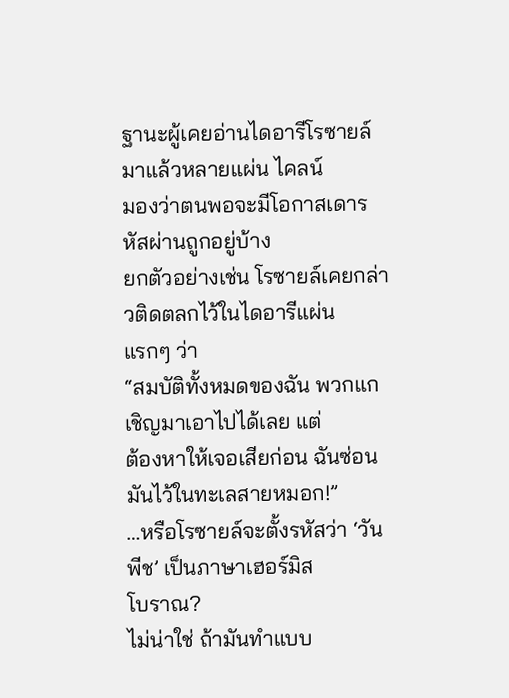ฐานะผู้เคยอ่านไดอารีโรซายล์มาแล้วหลายแผ่น ไคลน์
มองว่าตนพอจะมีโอกาสเดารหัสผ่านถูกอยู่บ้าง
ยกตัวอย่างเช่น โรซายล์เคยกล่าวติดตลกไว้ในไดอารีแผ่น
แรกๆ ว่า
“สมบัติทั้งหมดของฉัน พวกแกเชิญมาเอาไปได้เลย แต่
ต้องหาให้เจอเสียก่อน ฉันซ่อนมันไว้ในทะเลสายหมอก!”
…หรือโรซายล์จะตั้งรหัสว่า ‘วันพีช’ เป็นภาษาเฮอร์มิส
โบราณ?
ไม่น่าใช่ ถ้ามันทำแบบ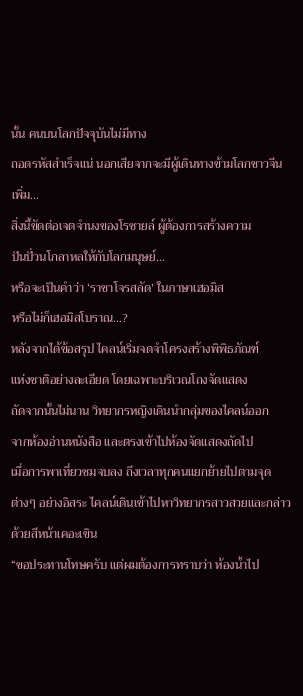นั้น คนบนโลกปัจจุบันไม่มีทาง
ถอดรหัสสำเร็จแน่ นอกเสียจากจะมีผู้เดินทางข้ามโลกชาวจีน
เพิ่ม…
สิ่งนี้ขัดต่อเจตจำนงของโรซายล์ ผู้ต้องการสร้างความ
ปันปั่วนโกลาหลให้กับโลกมนุษย์…
หรือจะเป็นคำว่า ‘ราชาโจรสลัด’ ในภาษาเฮอมิส
หรือไม่ก็เฮอมิสโบราณ…?
หลังจากได้ข้อสรุป ไคลน์เริ่มจดจำโครงสร้างพิพิธภัณฑ์
แห่งชาติอย่างละเอียด โดยเฉพาะบริเวณโถงจัดแสดง
ถัดจากนั้นไม่นาน วิทยากรหญิงเดินนำกลุ่มของไคลน์ออก
จากห้องอ่านหนังสือ และตรงเข้าไปห้องจัดแสดงถัดไป
เมื่อการพาเที่ยวชมจบลง ถึงเวลาทุกคนแยกย้ายไปตามจุด
ต่างๆ อย่างอิสระ ไคลน์เดินเข้าไปหาวิทยากรสาวสวยและกล่าว
ด้วยสีหน้าเคอะเขิน
“ขอประทานโทษครับ แต่ผมต้องการทราบว่า ห้องน้ำไป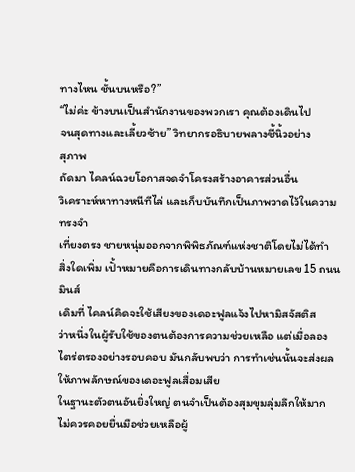ทางไหน ชั้นบนหรือ?”
“ไม่ค่ะ ข้างบนเป็นสำนักงานของพวกเรา คุณต้องเดินไป
จนสุดทางและเลี้ยวซ้าย” วิทยากรอธิบายพลางชี้นิ้วอย่าง
สุภาพ
ถัดมา ไคลน์ฉวยโอกาสจดจำโครงสร้างอาคารส่วนอื่น
วิเคราะห์หาทางหนีทีไล่ และเก็บบันทึกเป็นภาพวาดไว้ในความ
ทรงจำ
เที่ยงตรง ชายหนุ่มออกจากพิพิธภัณฑ์แห่งชาติโดยไม่ได้ทำ
สิ่งใดเพิ่ม เปั้าหมายคือการเดินทางกลับบ้านหมายเลข 15 ถนน
มินส์
เดิมที่ ไคลน์คิดจะใช้เสียงของเดอะฟูลแจ้งไปหามิสจัสติส
ว่าหนึ่งในผู้รับใช้ของตนต้องการความช่วยเหลือ แต่เมื่อลอง
ไตร่ตรองอย่างรอบคอบ มันกลับพบว่า การทำเช่นนั้นจะส่งผล
ให้ภาพลักษณ์ของเดอะฟูลเสื่อมเสีย
ในฐานะตัวตนอันยิ่งใหญ่ ตนจำเป็นต้องสุมขุมลุ่มลึกให้มาก
ไม่ควรคอยยื่นมือช่วยเหลือผู้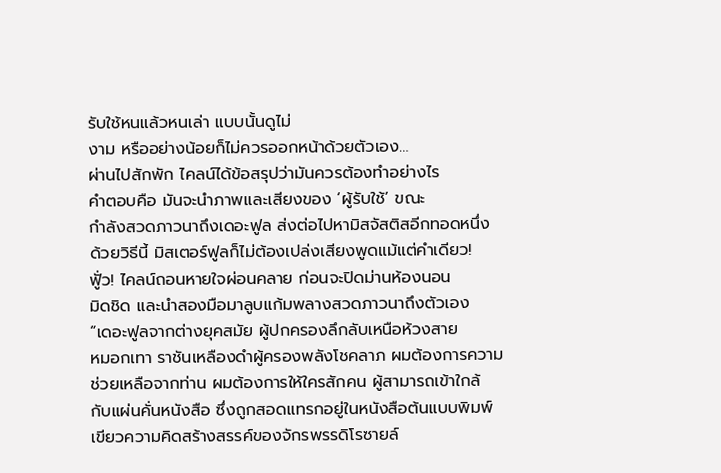รับใช้หนแล้วหนเล่า แบบนั้นดูไม่
งาม หรืออย่างน้อยก็ไม่ควรออกหน้าด้วยตัวเอง…
ผ่านไปสักพัก ไคลน์ได้ข้อสรุปว่ามันควรต้องทำอย่างไร
คำตอบคือ มันจะนำภาพและเสียงของ ‘ผู้รับใช้’ ขณะ
กำลังสวดภาวนาถึงเดอะฟูล ส่งต่อไปหามิสจัสติสอีกทอดหนึ่ง
ด้วยวิธีนี้ มิสเตอร์ฟูลก็ไม่ต้องเปล่งเสียงพูดแม้แต่คำเดียว!
ฟูั่ว! ไคลน์ถอนหายใจผ่อนคลาย ก่อนจะปิดม่านห้องนอน
มิดชิด และนำสองมือมาลูบแก้มพลางสวดภาวนาถึงตัวเอง
“เดอะฟูลจากต่างยุคสมัย ผู้ปกครองลึกลับเหนือห้วงสาย
หมอกเทา ราชันเหลืองดำผู้ครองพลังโชคลาภ ผมต้องการความ
ช่วยเหลือจากท่าน ผมต้องการให้ใครสักคน ผู้สามารถเข้าใกล้
กับแผ่นคั่นหนังสือ ซึ่งถูกสอดแทรกอยู่ในหนังสือต้นแบบพิมพ์
เขียวความคิดสร้างสรรค์ของจักรพรรดิโรซายล์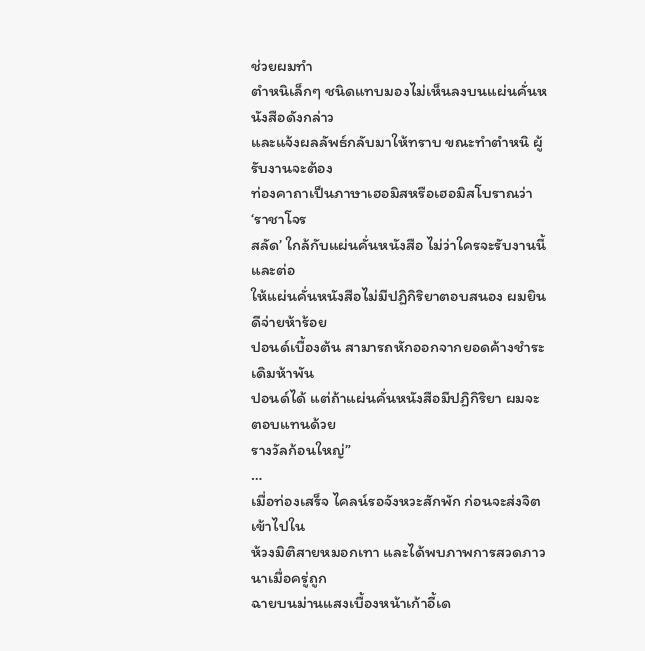ช่วยผมทำ
ตำหนิเล็กๆ ชนิดแทบมองไม่เห็นลงบนแผ่นคั่นหนังสือดังกล่าว
และแจ้งผลลัพธ์กลับมาให้ทราบ ขณะทำตำหนิ ผู้รับงานจะต้อง
ท่องคาถาเป็นภาษาเฮอมิสหรือเฮอมิสโบราณว่า ‘ราชาโจร
สลัด’ ใกล้กับแผ่นคั่นหนังสือ ไม่ว่าใครจะรับงานนี้ และต่อ
ให้แผ่นคั่นหนังสือไม่มีปฏิกิริยาตอบสนอง ผมยินดีจ่ายห้าร้อย
ปอนด์เบื้องต้น สามารถหักออกจากยอดค้างชำระเดิมห้าพัน
ปอนด์ได้ แต่ถ้าแผ่นคั่นหนังสือมีปฏิกิริยา ผมจะตอบแทนด้วย
รางวัลก้อนใหญ่”
…
เมื่อท่องเสร็จ ไคลน์รอจังหวะสักพัก ก่อนจะส่งจิตเข้าไปใน
ห้วงมิติสายหมอกเทา และได้พบภาพการสวดภาวนาเมื่อครู่ถูก
ฉายบนม่านแสงเบื้องหน้าเก้าอี้เด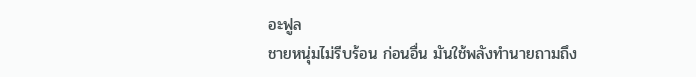อะฟูล
ชายหนุ่มไม่รีบร้อน ก่อนอื่น มันใช้พลังทำนายถามถึง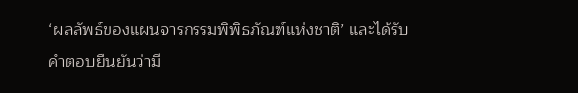‘ผลลัพธ์ของแผนจารกรรมพิพิธภัณฑ์แห่งชาติ’ และได้รับ
คำตอบยืนยันว่ามี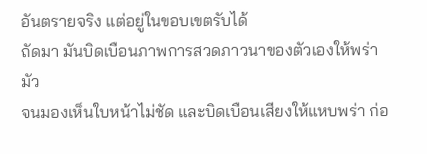อันตรายจริง แต่อยู่ในขอบเขตรับได้
ถัดมา มันบิดเบือนภาพการสวดภาวนาของตัวเองให้พร่ามัว
จนมองเห็นใบหน้าไม่ชัด และบิดเบือนเสียงให้แหบพร่า ก่อ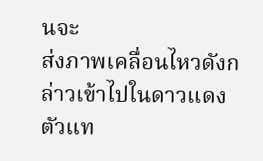นจะ
ส่งภาพเคลื่อนไหวดังกล่าวเข้าไปในดาวแดงตัวแท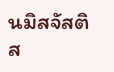นมิสจัสติส